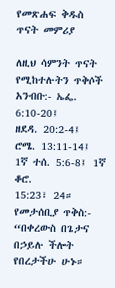የመጽሐፍ ቅዱስ ጥናት መምሪያ

ለዚህ ሳምንት ጥናት የሚከተሉትን ጥቅሶች አንብቡ:- ኤፌ. 6:10-20፤
ዘደዳ. 20:2-4፤ ሮሜ. 13:11-14፤ 1ኛ ተሰ. 5:6-8፤ 1ኛ ቆሮ.
15:23፣ 24።
የመታሰቢያ ጥቅስ:- “በቀረውስ በጌታና በኃይሉ ችሎት የበረታችሁ ሁኑ።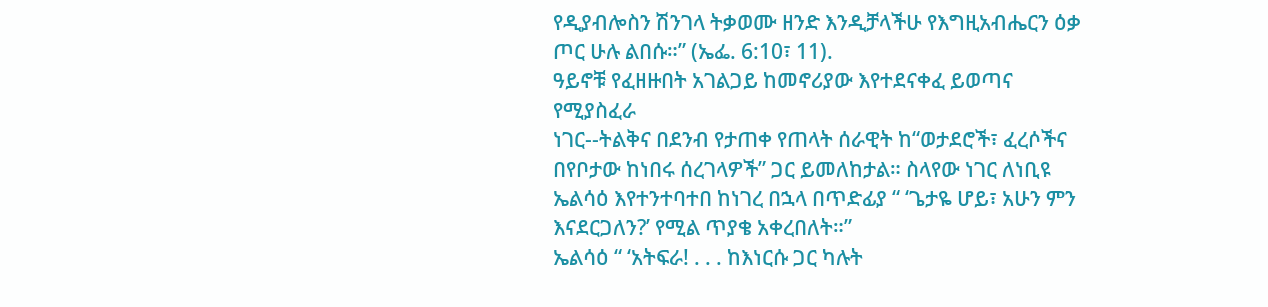የዲያብሎስን ሽንገላ ትቃወሙ ዘንድ እንዲቻላችሁ የእግዚአብሔርን ዕቃ ጦር ሁሉ ልበሱ።” (ኤፌ. 6:10፣ 11).
ዓይኖቹ የፈዘዙበት አገልጋይ ከመኖሪያው እየተደናቀፈ ይወጣና የሚያስፈራ
ነገር--ትልቅና በደንብ የታጠቀ የጠላት ሰራዊት ከ“ወታደሮች፣ ፈረሶችና
በየቦታው ከነበሩ ሰረገላዎች” ጋር ይመለከታል። ስላየው ነገር ለነቢዩ
ኤልሳዕ እየተንተባተበ ከነገረ በኋላ በጥድፊያ “ ‘ጌታዬ ሆይ፣ አሁን ምን
እናደርጋለን?’ የሚል ጥያቄ አቀረበለት።”
ኤልሳዕ “ ‘አትፍራ! . . . ከእነርሱ ጋር ካሉት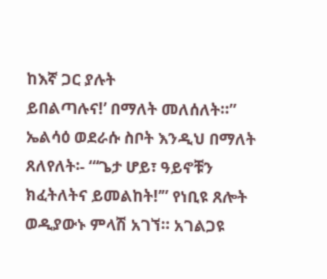ከእኛ ጋር ያሉት
ይበልጣሉና!’ በማለት መለሰለት።” ኤልሳዕ ወደራሱ ስቦት እንዲህ በማለት
ጸለየለት፡- “‘ጌታ ሆይ፣ ዓይኖቹን ክፈትለትና ይመልከት!’” የነቢዩ ጸሎት
ወዲያውኑ ምላሽ አገኘ። አገልጋዩ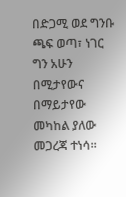በድጋሚ ወደ ግንቡ ጫፍ ወጣ፣ ነገር ግን አሁን
በሚታየውና በማይታየው መካከል ያለው መጋረጃ ተነሳ።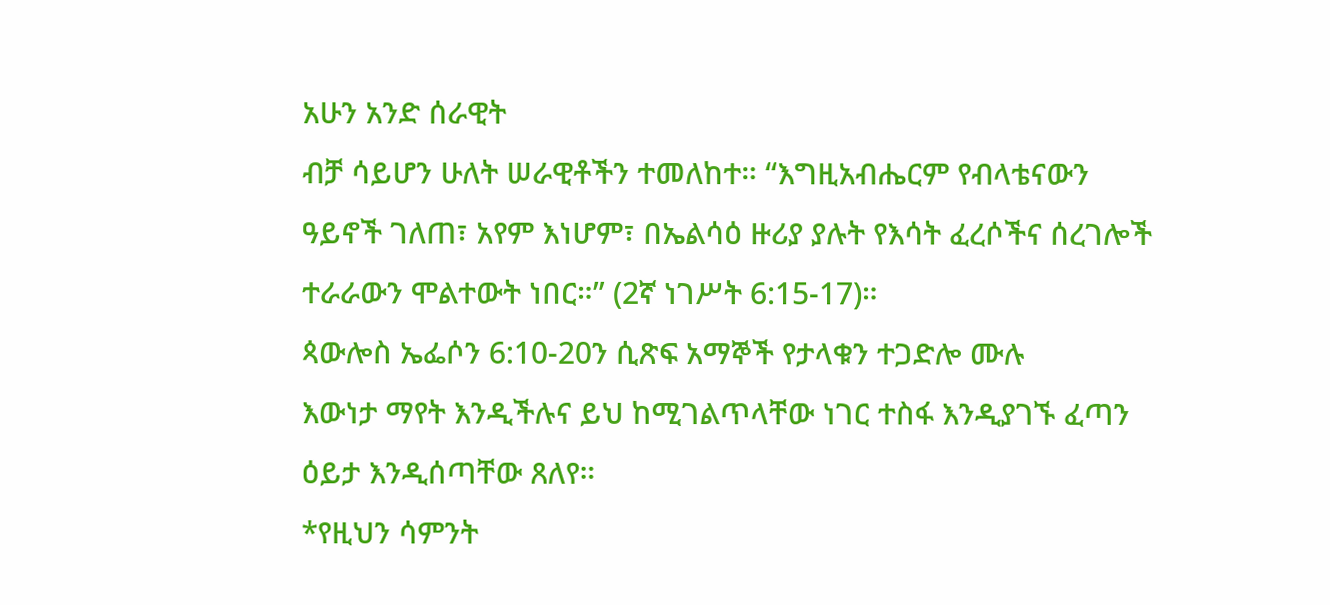አሁን አንድ ሰራዊት
ብቻ ሳይሆን ሁለት ሠራዊቶችን ተመለከተ። “እግዚአብሔርም የብላቴናውን
ዓይኖች ገለጠ፣ አየም እነሆም፣ በኤልሳዕ ዙሪያ ያሉት የእሳት ፈረሶችና ሰረገሎች
ተራራውን ሞልተውት ነበር።” (2ኛ ነገሥት 6:15-17)።
ጳውሎስ ኤፌሶን 6:10-20ን ሲጽፍ አማኞች የታላቁን ተጋድሎ ሙሉ
እውነታ ማየት እንዲችሉና ይህ ከሚገልጥላቸው ነገር ተስፋ እንዲያገኙ ፈጣን
ዕይታ እንዲሰጣቸው ጸለየ።
*የዚህን ሳምንት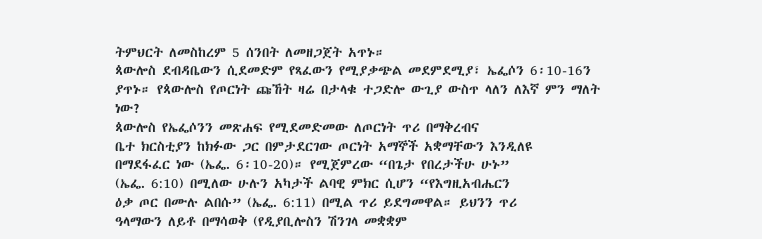ትምህርት ለመስከረም 5 ሰንበት ለመዘጋጀት አጥኑ።
ጳውሎስ ደብዳቤውን ሲደመድም የጻፈውን የሚያቃጭል መደምደሚያ፣ ኤፌሶን 6፡10-16ን ያጥኑ። የጳውሎስ የጦርነት ጩኸት ዛሬ በታላቁ ተጋድሎ ውጊያ ውስጥ ላለን ለእኛ ምን ማለት ነው?
ጳውሎስ የኤፌሶንን መጽሐፍ የሚደመድመው ለጦርነት ጥሪ በማቅረብና
ቤተ ክርስቲያን ከክፉው ጋር በምታደርገው ጦርነት አማኞች አቋማቸውን እንዲለዩ
በማደፋፈር ነው (ኤፌ. 6፡10-20)። የሚጀምረው “በጌታ የበረታችሁ ሁኑ”
(ኤፌ. 6:10) በሚለው ሁሉን አካታች ልባዊ ምክር ሲሆን “የእግዚአብሔርን
ዕቃ ጦር በሙሉ ልበሱ” (ኤፌ. 6:11) በሚል ጥሪ ይደግመዋል። ይህንን ጥሪ
ዓላማውን ለይቶ በማሳወቅ (የዲያቢሎስን ሽንገላ መቋቋም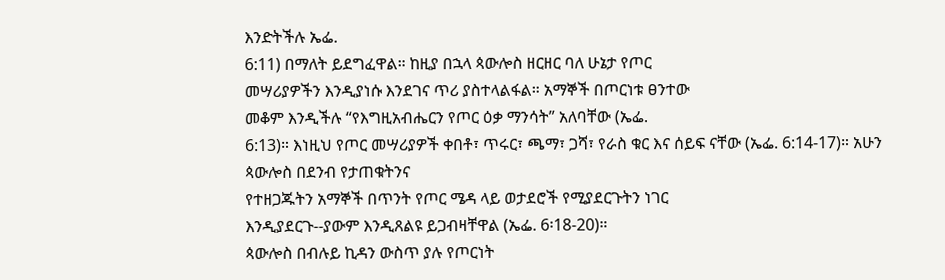እንድትችሉ ኤፌ.
6:11) በማለት ይደግፈዋል። ከዚያ በኋላ ጳውሎስ ዘርዘር ባለ ሁኔታ የጦር
መሣሪያዎችን እንዲያነሱ እንደገና ጥሪ ያስተላልፋል። አማኞች በጦርነቱ ፀንተው
መቆም እንዲችሉ “የእግዚአብሔርን የጦር ዕቃ ማንሳት” አለባቸው (ኤፌ.
6:13)። እነዚህ የጦር መሣሪያዎች ቀበቶ፣ ጥሩር፣ ጫማ፣ ጋሻ፣ የራስ ቁር እና ሰይፍ ናቸው (ኤፌ. 6:14-17)። አሁን ጳውሎስ በደንብ የታጠቁትንና
የተዘጋጁትን አማኞች በጥንት የጦር ሜዳ ላይ ወታደሮች የሚያደርጉትን ነገር
እንዲያደርጉ--ያውም እንዲጸልዩ ይጋብዛቸዋል (ኤፌ. 6፡18-20)።
ጳውሎስ በብሉይ ኪዳን ውስጥ ያሉ የጦርነት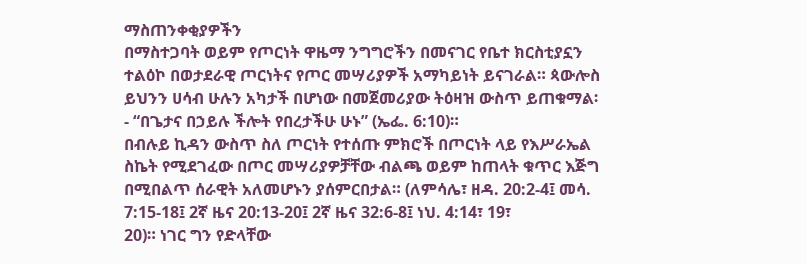ማስጠንቀቂያዎችን
በማስተጋባት ወይም የጦርነት ዋዜማ ንግግሮችን በመናገር የቤተ ክርስቲያኗን
ተልዕኮ በወታደራዊ ጦርነትና የጦር መሣሪያዎች አማካይነት ይናገራል። ጳውሎስ
ይህንን ሀሳብ ሁሉን አካታች በሆነው በመጀመሪያው ትዕዛዝ ውስጥ ይጠቁማል፡
- “በጌታና በኃይሉ ችሎት የበረታችሁ ሁኑ” (ኤፌ. 6:10)።
በብሉይ ኪዳን ውስጥ ስለ ጦርነት የተሰጡ ምክሮች በጦርነት ላይ የእሥራኤል
ስኬት የሚደገፈው በጦር መሣሪያዎቻቸው ብልጫ ወይም ከጠላት ቁጥር እጅግ
በሚበልጥ ሰራዊት አለመሆኑን ያሰምርበታል። (ለምሳሌ፣ ዘዳ. 20:2-4፤ መሳ.
7:15-18፤ 2ኛ ዜና 20:13-20፤ 2ኛ ዜና 32:6-8፤ ነህ. 4:14፣ 19፣
20)። ነገር ግን የድላቸው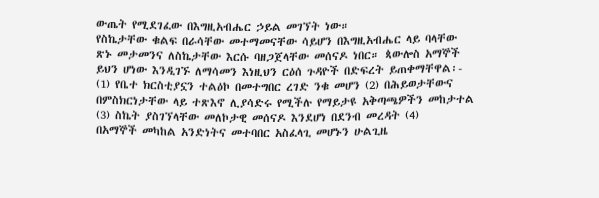ውጤት የሚደገፈው በእግዚአብሔር ኃይል መገኘት ነው።
የስኬታቸው ቁልፍ በራሳቸው መተማመናቸው ሳይሆን በእግዚአብሔር ላይ ባላቸው
ጽኑ መታመንና ለስኬታቸው እርሱ ባዘጋጀላቸው መሰናዶ ነበር። ጳውሎስ አማኞች
ይህን ሆነው እንዲገኙ ለማሳመን እነዚህን ርዕሰ ጉዳዮች በድፍረት ይጠቀማቸዋል፡-
(1) የቤተ ክርስቲያኗን ተልዕኮ በመተግበር ረገድ ንቁ መሆን (2) በሕይወታቸውና
በምስክርነታቸው ላይ ተጽእኖ ሊያሳድሩ የሚችሉ የማይታዩ አቅጣጫዎችን መከታተል
(3) ስኬት ያስገኘላቸው መለኮታዊ መሰናዶ እንደሆነ በደንብ መረዳት (4)
በአማኞች መካከል አንድነትና መተባበር አስፈላጊ መሆኑን ሁልጊዜ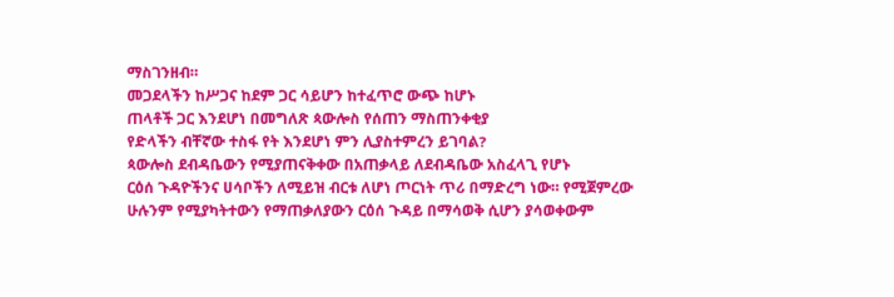ማስገንዘብ።
መጋደላችን ከሥጋና ከደም ጋር ሳይሆን ከተፈጥሮ ውጭ ከሆኑ
ጠላቶች ጋር እንደሆነ በመግለጽ ጳውሎስ የሰጠን ማስጠንቀቂያ
የድላችን ብቸኛው ተስፋ የት እንደሆነ ምን ሊያስተምረን ይገባል?
ጳውሎስ ደብዳቤውን የሚያጠናቅቀው በአጠቃላይ ለደብዳቤው አስፈላጊ የሆኑ
ርዕሰ ጉዳዮችንና ሀሳቦችን ለሚይዝ ብርቱ ለሆነ ጦርነት ጥሪ በማድረግ ነው። የሚጀምረው
ሁሉንም የሚያካትተውን የማጠቃለያውን ርዕሰ ጉዳይ በማሳወቅ ሲሆን ያሳወቀውም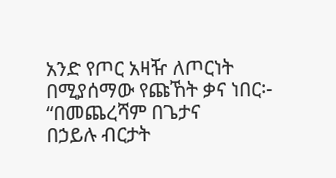አንድ የጦር አዛዥ ለጦርነት በሚያሰማው የጩኸት ቃና ነበር፡- “በመጨረሻም በጌታና
በኃይሉ ብርታት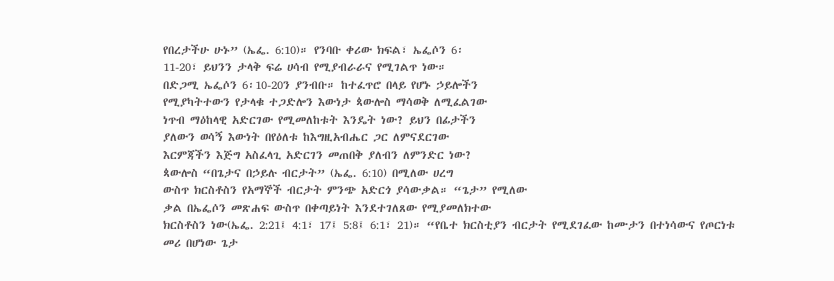የበረታችሁ ሁኑ” (ኤፌ. 6:10)። የንባቡ ቀሪው ክፍል፣ ኤፌሶን 6፡
11-20፣ ይህንን ታላቅ ፍሬ ሀሳብ የሚያብራራና የሚገልጥ ነው።
በድጋሚ ኤፌሶን 6፡10-20ን ያንብቡ። ከተፈጥሮ በላይ የሆኑ ኃይሎችን
የሚያካትተውን የታላቁ ተጋድሎን እውነታ ጳውሎስ ማሳወቅ ለሚፈልገው
ነጥብ ማዕከላዊ አድርገው የሚመለከቱት እንዴት ነው? ይህን በፊታችን
ያለውን ወሳኝ እውነት በየዕለቱ ከእግዚአብሔር ጋር ለምናደርገው
እርምጃችን እጅግ አስፈላጊ አድርገን መጠበቅ ያለብን ለምንድር ነው?
ጳውሎስ “በጌታና በኃይሉ ብርታት” (ኤፌ. 6:10) በሚለው ሀረግ
ውስጥ ክርስቶስን የአማኞች ብርታት ምንጭ አድርጎ ያሳውቃል። “ጌታ” የሚለው
ቃል በኤፌሶን መጽሐፍ ውስጥ በቀጣይነት እንደተገለጸው የሚያመለክተው
ክርስቶስን ነው(ኤፌ. 2:21፤ 4:1፣ 17፤ 5:8፤ 6:1፣ 21)። “የቤተ ክርስቲያን ብርታት የሚደገፈው ከሙታን በተነሳውና የጦርነቱ መሪ በሆነው ጌታ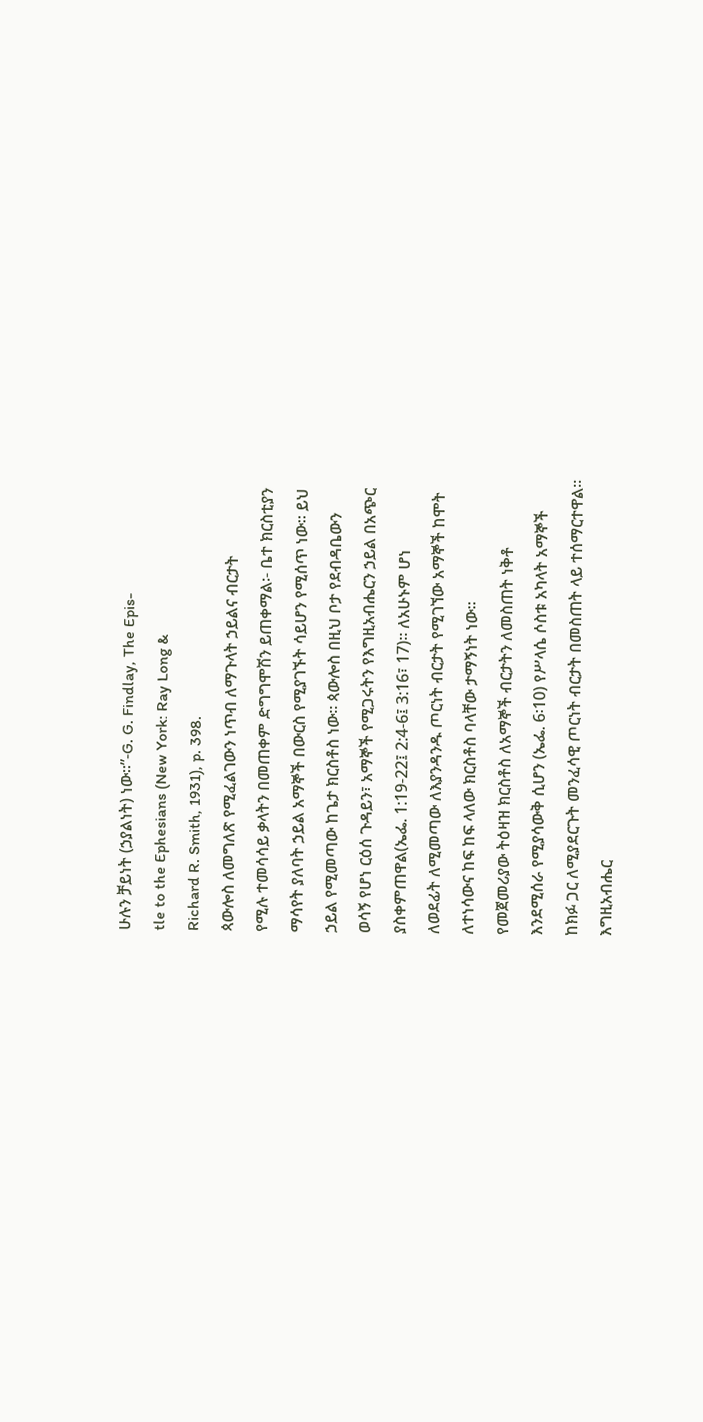ሁሉን ቻይነት (ኃያልነት) ነው።”-G. G. Findlay, The Epis-
tle to the Ephesians (New York: Ray Long &
Richard R. Smith, 1931), p. 398.
ጳውሎስ ለመግለጽ የሚፈልገውን ነጥብ ለማጉላት ኃይልና ብርታት
የሚሉ ተመሳሳይ ቃላትን በመጠቀም ድግግሞሽን ይጠቀማል፡- ቤተ ክርስቲያን
ማሳየት ያለባት ኃይል አማኞች በውርስ የሚያገኙት ሳይሆን የሚሰጥ ነው። ይህ
ኃይል የሚመጣው ከጌታ ክርስቶስ ነው። ጳውሎስ በዚህ ቦታ የደብዳቤውን
ወሳኝ የሆነ ርዕሰ ጉዳይን፣ አማኞች የሚጋሩትን የእግዚአብሔርን ኃይል በአጭር
ያስቀምጠዋል(ኤፌ. 1:19-22፤ 2:4-6፤ 3:16፣ 17)። ለአሁኑም ሆነ
ለወደፊት ለሚመጣው ለእያንዳንዱ ጦርነት ብርታት የሚገኘው አማኞች ከሞት
ለተነሳውና ከፍ ከፍ ላለው ክርስቶስ ባላቸው ታማኝነት ነው።
የመጀመሪያው ትዕዛዝ ክርስቶስ ለአማኞች ብርታትን ለመስጠት ነቅቶ
እንደሚሰራ የሚያሳውቅ ሲሆን (ኤፌ. 6፡10) የሥላሴ ሶስቱ አካላት አማኞች
ከክፉ ጋር ለሚያደርጉት መንፈሳዊ ጦርነት ብርታት በመስጠት ላይ ተሰማርተዋል።
እግዚአብሔር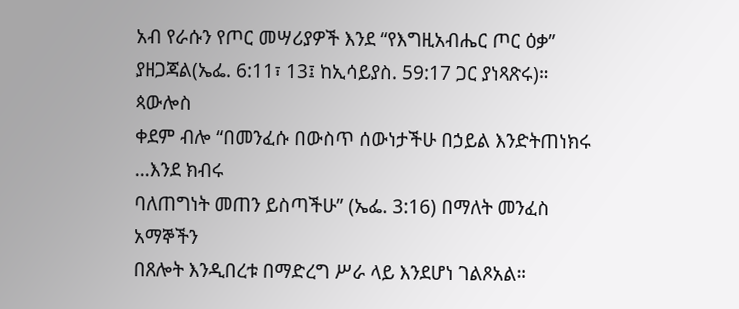አብ የራሱን የጦር መሣሪያዎች እንደ “የእግዚአብሔር ጦር ዕቃ”
ያዘጋጃል(ኤፌ. 6:11፣ 13፤ ከኢሳይያስ. 59:17 ጋር ያነጻጽሩ)። ጳውሎስ
ቀደም ብሎ “በመንፈሱ በውስጥ ሰውነታችሁ በኃይል እንድትጠነክሩ …እንደ ክብሩ
ባለጠግነት መጠን ይስጣችሁ” (ኤፌ. 3:16) በማለት መንፈስ አማኞችን
በጸሎት እንዲበረቱ በማድረግ ሥራ ላይ እንደሆነ ገልጾአል።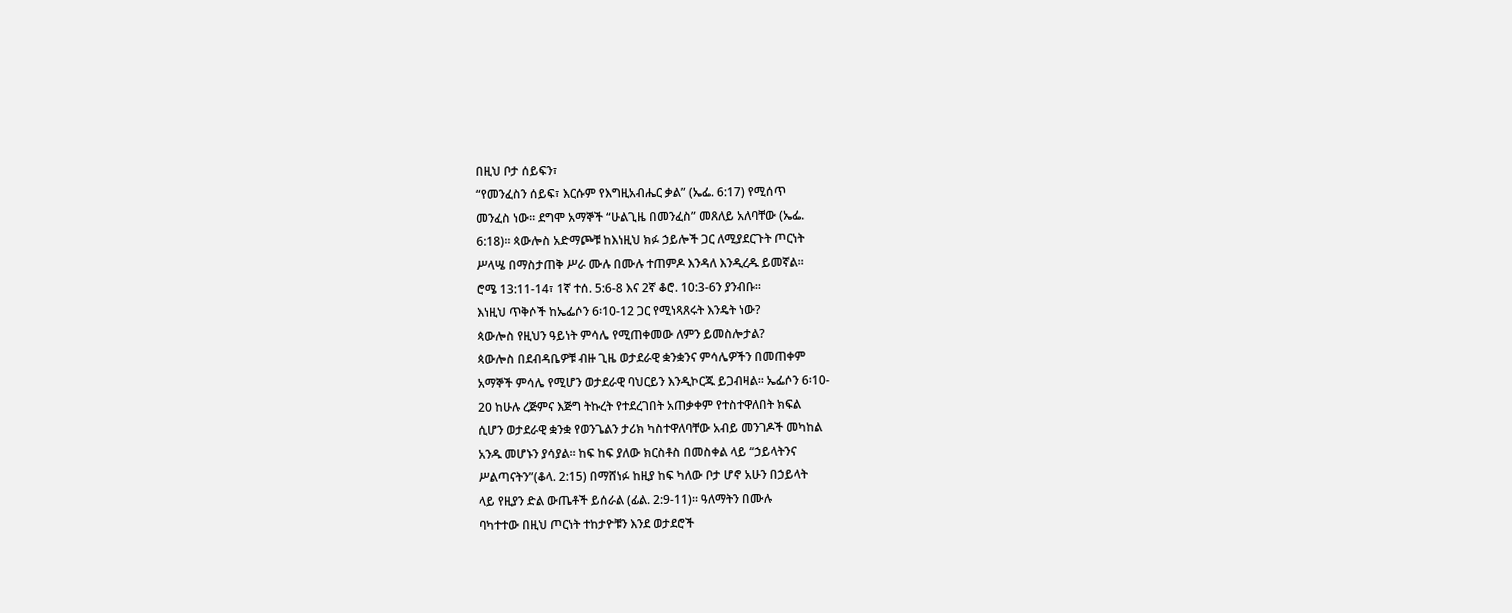በዚህ ቦታ ሰይፍን፣
“የመንፈስን ሰይፍ፣ እርሱም የእግዚአብሔር ቃል” (ኤፌ. 6:17) የሚሰጥ
መንፈስ ነው። ደግሞ አማኞች “ሁልጊዜ በመንፈስ” መጸለይ አለባቸው (ኤፌ.
6:18)። ጳውሎስ አድማጮቹ ከእነዚህ ክፉ ኃይሎች ጋር ለሚያደርጉት ጦርነት
ሥላሤ በማስታጠቅ ሥራ ሙሉ በሙሉ ተጠምዶ እንዳለ እንዲረዱ ይመኛል።
ሮሜ 13:11-14፣ 1ኛ ተሰ. 5:6-8 እና 2ኛ ቆሮ. 10:3-6ን ያንብቡ።
እነዚህ ጥቅሶች ከኤፌሶን 6፡10-12 ጋር የሚነጻጸሩት እንዴት ነው?
ጳውሎስ የዚህን ዓይነት ምሳሌ የሚጠቀመው ለምን ይመስሎታል?
ጳውሎስ በደብዳቤዎቹ ብዙ ጊዜ ወታደራዊ ቋንቋንና ምሳሌዎችን በመጠቀም
አማኞች ምሳሌ የሚሆን ወታደራዊ ባህርይን እንዲኮርጁ ይጋብዛል። ኤፌሶን 6፡10-
20 ከሁሉ ረጅምና እጅግ ትኩረት የተደረገበት አጠቃቀም የተስተዋለበት ክፍል
ሲሆን ወታደራዊ ቋንቋ የወንጌልን ታሪክ ካስተዋለባቸው አብይ መንገዶች መካከል
አንዱ መሆኑን ያሳያል። ከፍ ከፍ ያለው ክርስቶስ በመስቀል ላይ “ኃይላትንና
ሥልጣናትን”(ቆላ. 2:15) በማሸነፉ ከዚያ ከፍ ካለው ቦታ ሆኖ አሁን በኃይላት
ላይ የዚያን ድል ውጤቶች ይሰራል (ፊል. 2:9-11)። ዓለማትን በሙሉ
ባካተተው በዚህ ጦርነት ተከታዮቹን እንደ ወታደሮች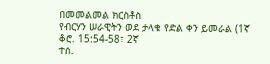በመመልመል ክርስቶስ
የብርሃን ሠራዊትን ወደ ታላቁ የድል ቀን ይመራል (1ኛ ቆሮ. 15:54-58፣ 2ኛ
ተሰ.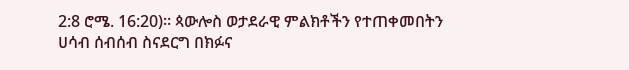2:8 ሮሜ. 16:20)። ጳውሎስ ወታደራዊ ምልክቶችን የተጠቀመበትን
ሀሳብ ሰብሰብ ስናደርግ በክፉና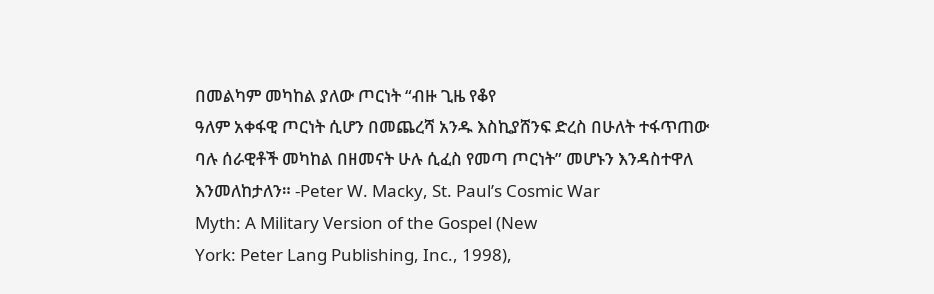በመልካም መካከል ያለው ጦርነት “ብዙ ጊዜ የቆየ
ዓለም አቀፋዊ ጦርነት ሲሆን በመጨረሻ አንዱ እስኪያሸንፍ ድረስ በሁለት ተፋጥጠው
ባሉ ሰራዊቶች መካከል በዘመናት ሁሉ ሲፈስ የመጣ ጦርነት” መሆኑን እንዳስተዋለ
እንመለከታለን። -Peter W. Macky, St. Paul’s Cosmic War
Myth: A Military Version of the Gospel (New
York: Peter Lang Publishing, Inc., 1998),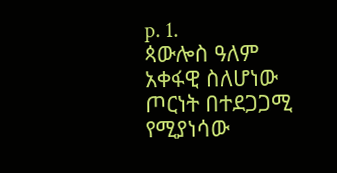p. 1.
ጳውሎስ ዓለም አቀፋዊ ስለሆነው ጦርነት በተደጋጋሚ የሚያነሳው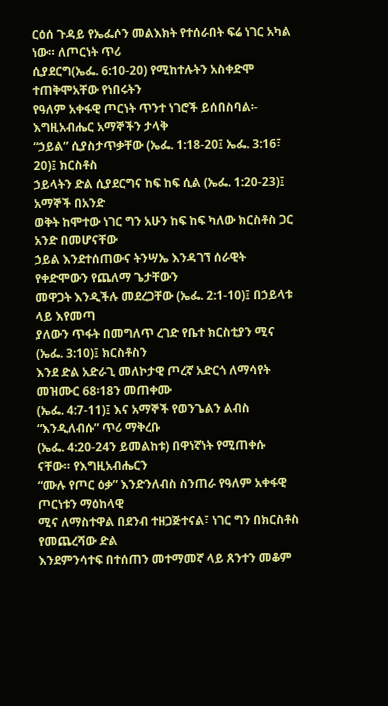ርዕሰ ጉዳይ የኤፌሶን መልእክት የተሰራበት ፍሬ ነገር አካል ነው። ለጦርነት ጥሪ
ሲያደርግ(ኤፌ. 6:10-20) የሚከተሉትን አስቀድሞ ተጠቅሞአቸው የነበሩትን
የዓለም አቀፋዊ ጦርነት ጥንተ ነገሮች ይሰበስባል፡- እግዚአብሔር አማኞችን ታላቅ
“ኃይል” ሲያስታጥቃቸው (ኤፌ. 1:18-20፤ ኤፌ. 3:16፣ 20)፤ ክርስቶስ
ኃይላትን ድል ሲያደርግና ከፍ ከፍ ሲል (ኤፌ. 1:20-23)፤ አማኞች በአንድ
ወቅት ከሞተው ነገር ግን አሁን ከፍ ከፍ ካለው ክርስቶስ ጋር አንድ በመሆናቸው
ኃይል እንደተሰጠውና ትንሣኤ እንዳገኘ ሰራዊት የቀድሞውን የጨለማ ጌታቸውን
መዋጋት እንዲችሉ መደረጋቸው (ኤፌ. 2:1-10)፤ በኃይላቱ ላይ እየመጣ
ያለውን ጥፋት በመግለጥ ረገድ የቤተ ክርስቲያን ሚና (ኤፌ. 3:10)፤ ክርስቶስን
እንደ ድል አድራጊ መለኮታዊ ጦረኛ አድርጎ ለማሳየት መዝሙር 68፡18ን መጠቀሙ
(ኤፌ. 4:7-11)፤ እና አማኞች የወንጌልን ልብስ “እንዲለብሱ” ጥሪ ማቅረቡ
(ኤፌ. 4:20-24ን ይመልከቱ) በዋነኛነት የሚጠቀሱ ናቸው። የእግዚአብሔርን
“ሙሉ የጦር ዕቃ” እንድንለብስ ስንጠራ የዓለም አቀፋዊ ጦርነቱን ማዕከላዊ
ሚና ለማስተዋል በደንብ ተዘጋጅተናል፣ ነገር ግን በክርስቶስ የመጨረሻው ድል
እንደምንሳተፍ በተሰጠን መተማመኛ ላይ ጸንተን መቆም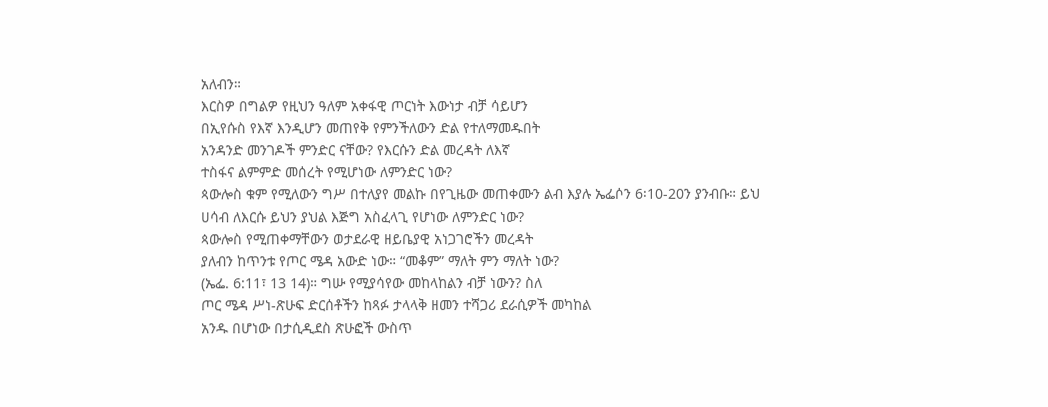አለብን።
እርስዎ በግልዎ የዚህን ዓለም አቀፋዊ ጦርነት እውነታ ብቻ ሳይሆን
በኢየሱስ የእኛ እንዲሆን መጠየቅ የምንችለውን ድል የተለማመዱበት
አንዳንድ መንገዶች ምንድር ናቸው? የእርሱን ድል መረዳት ለእኛ
ተስፋና ልምምድ መሰረት የሚሆነው ለምንድር ነው?
ጳውሎስ ቁም የሚለውን ግሥ በተለያየ መልኩ በየጊዜው መጠቀሙን ልብ እያሉ ኤፌሶን 6፡10-20ን ያንብቡ። ይህ ሀሳብ ለእርሱ ይህን ያህል እጅግ አስፈላጊ የሆነው ለምንድር ነው?
ጳውሎስ የሚጠቀማቸውን ወታደራዊ ዘይቤያዊ አነጋገሮችን መረዳት
ያለብን ከጥንቱ የጦር ሜዳ አውድ ነው። “መቆም” ማለት ምን ማለት ነው?
(ኤፌ. 6:11፣ 13 14)። ግሡ የሚያሳየው መከላከልን ብቻ ነውን? ስለ
ጦር ሜዳ ሥነ-ጽሁፍ ድርሰቶችን ከጻፉ ታላላቅ ዘመን ተሻጋሪ ደራሲዎች መካከል
አንዱ በሆነው በታሲዲደስ ጽሁፎች ውስጥ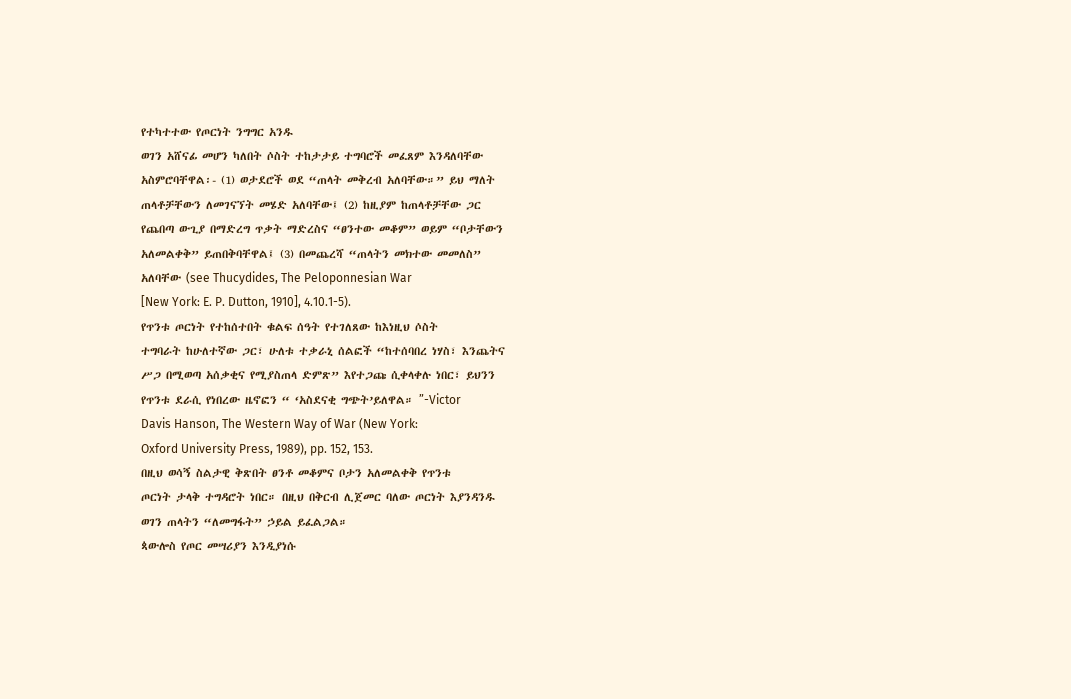የተካተተው የጦርነት ንግግር አንዱ
ወገን አሸናፊ መሆን ካለበት ሶስት ተከታታይ ተግባሮች መፈጸም እንዳለባቸው
አስምሮባቸዋል፡- (1) ወታደሮች ወደ “ጠላት መቅረብ አለባቸው።” ይህ ማለት
ጠላቶቻቸውን ለመገናኘት መሄድ አለባቸው፤ (2) ከዚያም ከጠላቶቻቸው ጋር
የጨበጣ ውጊያ በማድረግ ጥቃት ማድረስና “ፀንተው መቆም” ወይም “ቦታቸውን
አለመልቀቅ” ይጠበቅባቸዋል፤ (3) በመጨረሻ “ጠላትን መክተው መመለስ”
አለባቸው (see Thucydides, The Peloponnesian War
[New York: E. P. Dutton, 1910], 4.10.1-5).
የጥንቱ ጦርነት የተከሰተበት ቁልፍ ሰዓት የተገለጸው ከእነዚህ ሶስት
ተግባራት ከሁለተኛው ጋር፣ ሁለቱ ተቃራኒ ሰልፎች “ከተሰባበረ ነሃስ፣ እንጨትና
ሥጋ በሚወጣ አሰቃቂና የሚያስጠላ ድምጽ” እየተጋጩ ሲቀላቀሉ ነበር፣ ይህንን
የጥንቱ ደራሲ የነበረው ዜኖፎን “ ‘አስደናቂ ግጭት’ይለዋል። ”-Victor
Davis Hanson, The Western Way of War (New York:
Oxford University Press, 1989), pp. 152, 153.
በዚህ ወሳኝ ስልታዊ ቅጽበት ፀንቶ መቆምና ቦታን አለመልቀቅ የጥንቱ
ጦርነት ታላቅ ተግዳሮት ነበር። በዚህ በቅርብ ሊጀመር ባለው ጦርነት እያንዳንዱ
ወገን ጠላትን “ለመግፋት” ኃይል ይፈልጋል።
ጳውሎስ የጦር መሣሪያን እንዲያነሱ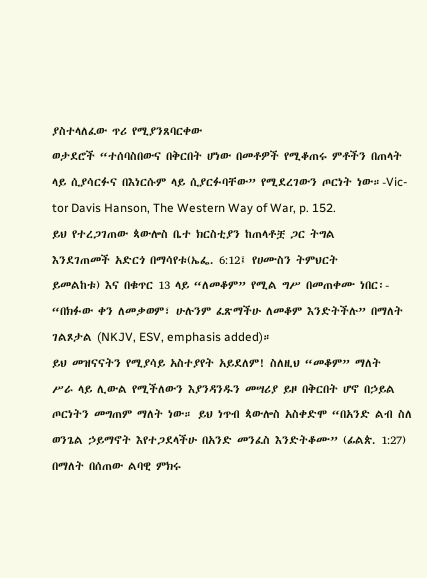ያስተላለፈው ጥሪ የሚያንጸባርቀው
ወታደሮች “ተሰባስበውና በቅርበት ሆነው በመቶዎች የሚቆጠሩ ምቶችን በጠላት
ላይ ሲያሳርፉና በእነርሱም ላይ ሲያርፉባቸው” የሚደረገውን ጦርነት ነው።-Vic-
tor Davis Hanson, The Western Way of War, p. 152.
ይህ የተረጋገጠው ጳውሎስ ቤተ ክርስቲያን ከጠላቶቿ ጋር ትግል
እንደገጠመች አድርጎ በማሳየቱ(ኤፌ. 6:12፤ የሀሙስን ትምህርት
ይመልከቱ) እና በቁጥር 13 ላይ “ለመቆም” የሚል ግሥ በመጠቀሙ ነበር፡-
“በክፉው ቀን ለመቃወም፣ ሁሉንም ፈጽማችሁ ለመቆም እንድትችሉ” በማለት
ገልጾታል (NKJV, ESV, emphasis added)።
ይህ መዝናናትን የሚያሳይ አስተያየት አይደለም! ስለዚህ “መቆም” ማለት
ሥራ ላይ ሊውል የሚችለውን እያንዳንዱን መሣሪያ ይዞ በቅርበት ሆኖ በኃይል
ጦርነትን መግጠም ማለት ነው። ይህ ነጥብ ጳውሎስ አስቀድሞ “በአንድ ልብ ስለ
ወንጌል ኃይማኖት እየተጋደላችሁ በአንድ መንፈስ እንድትቆሙ” (ፊልጵ. 1:27)
በማለት በሰጠው ልባዊ ምክሩ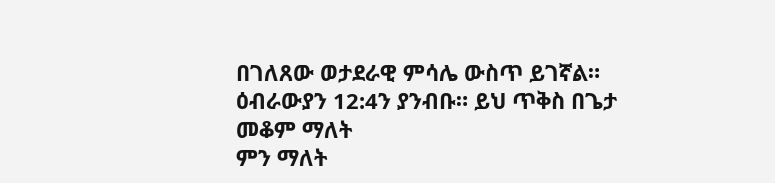በገለጸው ወታደራዊ ምሳሌ ውስጥ ይገኛል።
ዕብራውያን 12:4ን ያንብቡ። ይህ ጥቅስ በጌታ መቆም ማለት
ምን ማለት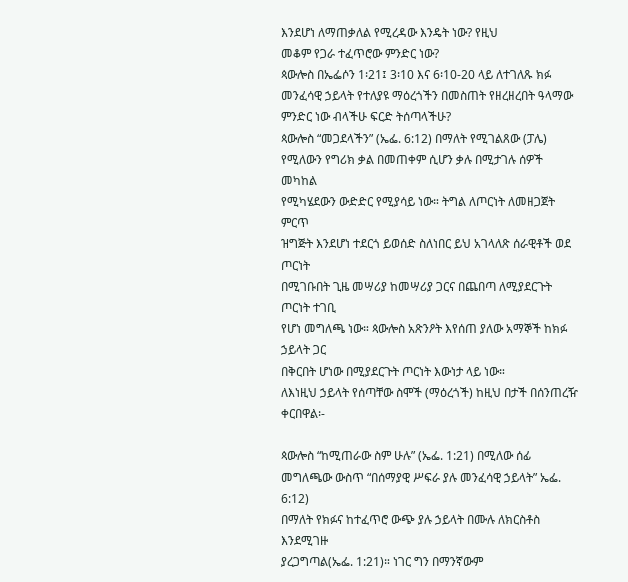እንደሆነ ለማጠቃለል የሚረዳው እንዴት ነው? የዚህ
መቆም የጋራ ተፈጥሮው ምንድር ነው?
ጳውሎስ በኤፌሶን 1፡21፤ 3፡10 እና 6፡10-20 ላይ ለተገለጹ ክፉ መንፈሳዊ ኃይላት የተለያዩ ማዕረጎችን በመስጠት የዘረዘረበት ዓላማው ምንድር ነው ብላችሁ ፍርድ ትሰጣላችሁ?
ጳውሎስ “መጋደላችን” (ኤፌ. 6:12) በማለት የሚገልጸው (ፓሌ)
የሚለውን የግሪክ ቃል በመጠቀም ሲሆን ቃሉ በሚታገሉ ሰዎች መካከል
የሚካሄደውን ውድድር የሚያሳይ ነው። ትግል ለጦርነት ለመዘጋጀት ምርጥ
ዝግጅት እንደሆነ ተደርጎ ይወሰድ ስለነበር ይህ አገላለጽ ሰራዊቶች ወደ ጦርነት
በሚገቡበት ጊዜ መሣሪያ ከመሣሪያ ጋርና በጨበጣ ለሚያደርጉት ጦርነት ተገቢ
የሆነ መግለጫ ነው። ጳውሎስ አጽንዖት እየሰጠ ያለው አማኞች ከክፉ ኃይላት ጋር
በቅርበት ሆነው በሚያደርጉት ጦርነት እውነታ ላይ ነው።
ለእነዚህ ኃይላት የሰጣቸው ስሞች (ማዕረጎች) ከዚህ በታች በሰንጠረዥ ቀርበዋል፡-

ጳውሎስ “ከሚጠራው ስም ሁሉ” (ኤፌ. 1:21) በሚለው ሰፊ
መግለጫው ውስጥ “በሰማያዊ ሥፍራ ያሉ መንፈሳዊ ኃይላት” ኤፌ. 6:12)
በማለት የክፉና ከተፈጥሮ ውጭ ያሉ ኃይላት በሙሉ ለክርስቶስ እንደሚገዙ
ያረጋግጣል(ኤፌ. 1:21)። ነገር ግን በማንኛውም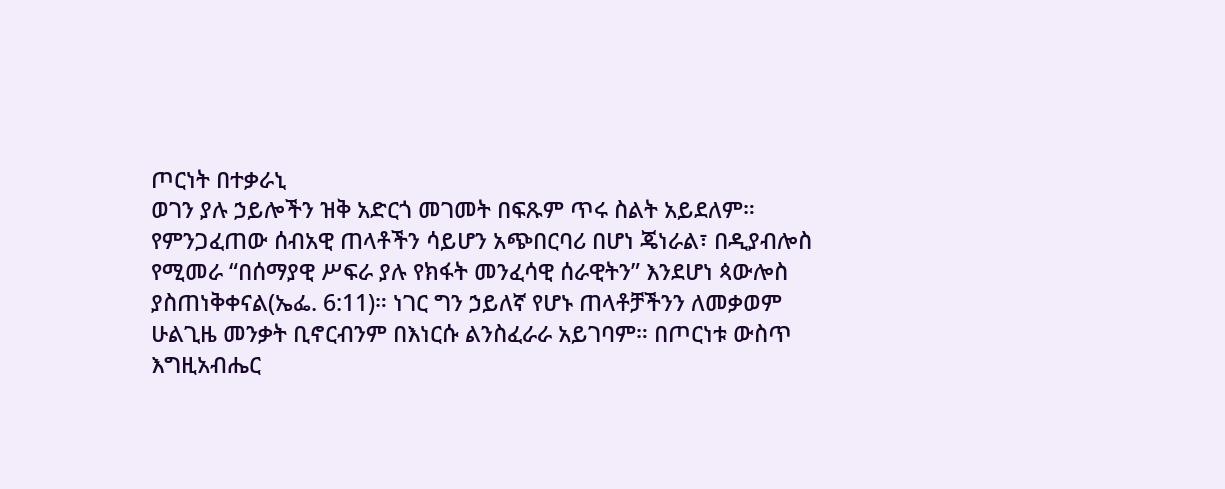ጦርነት በተቃራኒ
ወገን ያሉ ኃይሎችን ዝቅ አድርጎ መገመት በፍጹም ጥሩ ስልት አይደለም።
የምንጋፈጠው ሰብአዊ ጠላቶችን ሳይሆን አጭበርባሪ በሆነ ጄነራል፣ በዲያብሎስ
የሚመራ “በሰማያዊ ሥፍራ ያሉ የክፋት መንፈሳዊ ሰራዊትን” እንደሆነ ጳውሎስ
ያስጠነቅቀናል(ኤፌ. 6:11)። ነገር ግን ኃይለኛ የሆኑ ጠላቶቻችንን ለመቃወም
ሁልጊዜ መንቃት ቢኖርብንም በእነርሱ ልንስፈራራ አይገባም። በጦርነቱ ውስጥ
እግዚአብሔር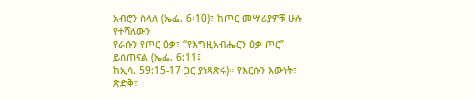አብሮን ስላለ (ኤፌ. 6፡10)፣ ከጦር መሣሪያዎቹ ሁሉ የተሻለውን
የራሱን የጦር ዕቃ፣ “የእግዚአብሔርን ዕቃ ጦር” ይሰጠናል (ኤፌ. 6:11፤
ከኢሳ. 59:15-17 ጋር ያነጻጽሩ)። የእርሱን እውነት፣ ጽድቅ፣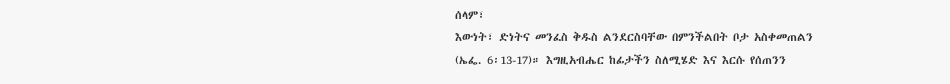ሰላም፣
እውነት፣ ድነትና መንፈስ ቅዱስ ልንደርስባቸው በምንችልበት ቦታ አስቀመጠልን
(ኤፌ. 6፡13-17)። እግዚአብሔር ከፊታችን ስለሚሄድ እና እርሱ የሰጠንን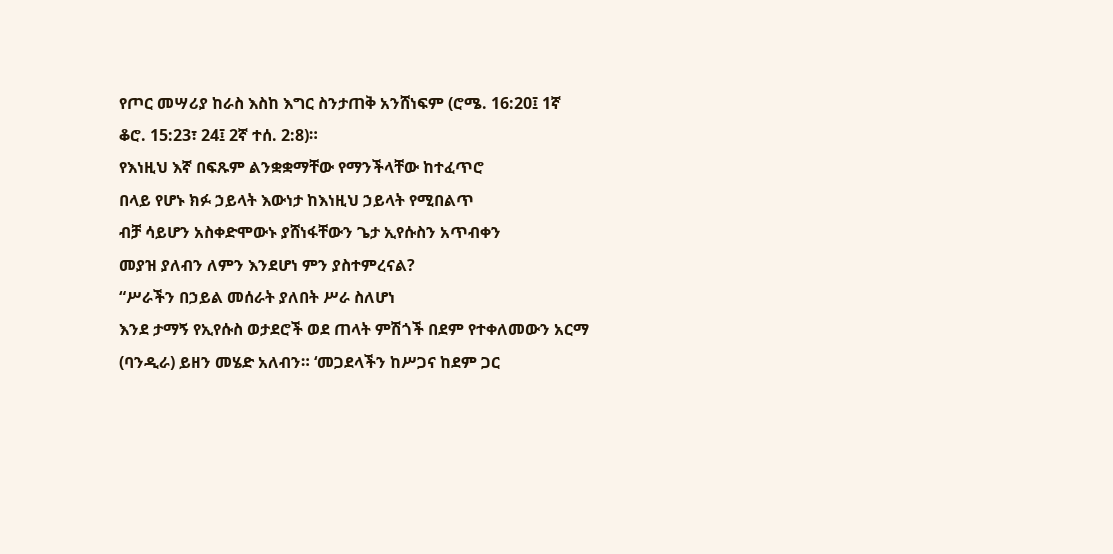የጦር መሣሪያ ከራስ እስከ እግር ስንታጠቅ አንሸነፍም (ሮሜ. 16:20፤ 1ኛ
ቆሮ. 15:23፣ 24፤ 2ኛ ተሰ. 2:8)።
የእነዚህ እኛ በፍጹም ልንቋቋማቸው የማንችላቸው ከተፈጥሮ
በላይ የሆኑ ክፉ ኃይላት እውነታ ከእነዚህ ኃይላት የሚበልጥ
ብቻ ሳይሆን አስቀድሞውኑ ያሸነፋቸውን ጌታ ኢየሱስን አጥብቀን
መያዝ ያለብን ለምን እንደሆነ ምን ያስተምረናል?
“ሥራችን በኃይል መሰራት ያለበት ሥራ ስለሆነ
እንደ ታማኝ የኢየሱስ ወታደሮች ወደ ጠላት ምሽጎች በደም የተቀለመውን አርማ
(ባንዲራ) ይዘን መሄድ አለብን። ‘መጋደላችን ከሥጋና ከደም ጋር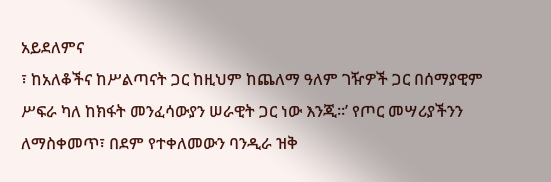አይደለምና
፣ ከአለቆችና ከሥልጣናት ጋር ከዚህም ከጨለማ ዓለም ገዥዎች ጋር በሰማያዊም
ሥፍራ ካለ ከክፋት መንፈሳውያን ሠራዊት ጋር ነው እንጂ።’ የጦር መሣሪያችንን
ለማስቀመጥ፣ በደም የተቀለመውን ባንዲራ ዝቅ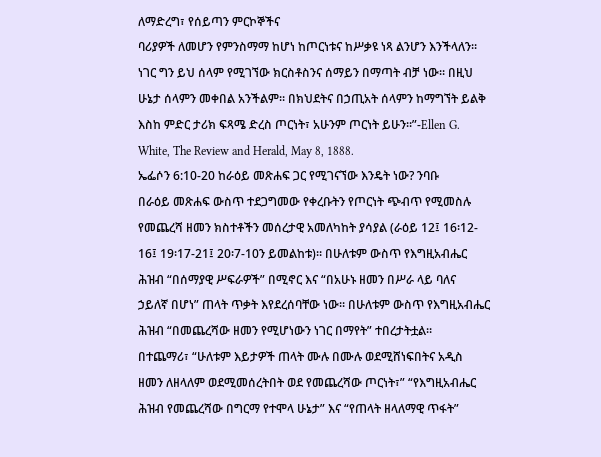ለማድረግ፣ የሰይጣን ምርኮኞችና
ባሪያዎች ለመሆን የምንስማማ ከሆነ ከጦርነቱና ከሥቃዩ ነጻ ልንሆን እንችላለን።
ነገር ግን ይህ ሰላም የሚገኘው ክርስቶስንና ሰማይን በማጣት ብቻ ነው። በዚህ
ሁኔታ ሰላምን መቀበል አንችልም። በክህደትና በኃጢአት ሰላምን ከማግኘት ይልቅ
እስከ ምድር ታሪክ ፍጻሜ ድረስ ጦርነት፣ አሁንም ጦርነት ይሁን።”-Ellen G.
White, The Review and Herald, May 8, 1888.
ኤፌሶን 6:10-20 ከራዕይ መጽሐፍ ጋር የሚገናኘው እንዴት ነው? ንባቡ
በራዕይ መጽሐፍ ውስጥ ተደጋግመው የቀረቡትን የጦርነት ጭብጥ የሚመስሉ
የመጨረሻ ዘመን ክስተቶችን መሰረታዊ አመለካከት ያሳያል (ራዕይ 12፤ 16፡12-
16፤ 19፡17-21፤ 20፡7-10ን ይመልከቱ)። በሁለቱም ውስጥ የእግዚአብሔር
ሕዝብ “በሰማያዊ ሥፍራዎች” በሚኖር እና “በአሁኑ ዘመን በሥራ ላይ ባለና
ኃይለኛ በሆነ” ጠላት ጥቃት እየደረሰባቸው ነው። በሁለቱም ውስጥ የእግዚአብሔር
ሕዝብ “በመጨረሻው ዘመን የሚሆነውን ነገር በማየት” ተበረታትቷል።
በተጨማሪ፣ “ሁለቱም እይታዎች ጠላት ሙሉ በሙሉ ወደሚሸነፍበትና አዲስ
ዘመን ለዘላለም ወደሚመሰረትበት ወደ የመጨረሻው ጦርነት፣” “የእግዚአብሔር
ሕዝብ የመጨረሻው በግርማ የተሞላ ሁኔታ” እና “የጠላት ዘላለማዊ ጥፋት”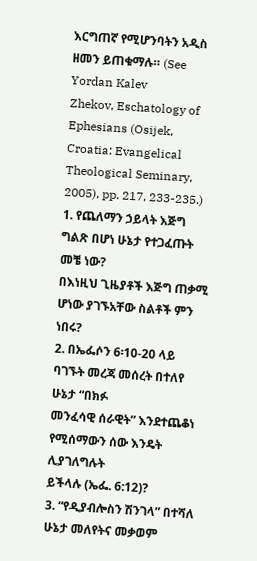እርግጠኛ የሚሆንባትን አዲስ ዘመን ይጠቁማሉ። (See Yordan Kalev
Zhekov, Eschatology of Ephesians (Osijek,
Croatia: Evangelical Theological Seminary,
2005), pp. 217, 233-235.)
1. የጨለማን ኃይላት እጅግ ግልጽ በሆነ ሁኔታ የተጋፈጡት መቼ ነው?
በእነዚህ ጊዜያቶች እጅግ ጠቃሚ ሆነው ያገኙአቸው ስልቶች ምን ነበሩ?
2. በኤፌሶን 6፡10-20 ላይ ባገኙት መረጃ መሰረት በተለየ ሁኔታ “በክፉ
መንፈሳዊ ሰራዊት” እንደተጨቆነ የሚሰማውን ሰው እንዴት ሊያገለግሉት
ይችላሉ (ኤፌ. 6:12)?
3. “የዲያብሎስን ሽንገላ” በተሻለ ሁኔታ መለየትና መቃወም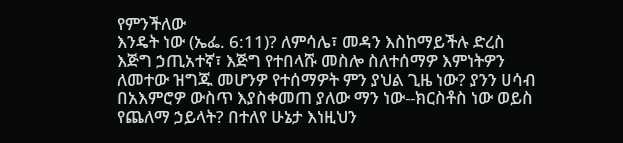የምንችለው
እንዴት ነው (ኤፌ. 6:11)? ለምሳሌ፣ መዳን እስከማይችሉ ድረስ
እጅግ ኃጢአተኛ፣ እጅግ የተበላሹ መስሎ ስለተሰማዎ እምነትዎን
ለመተው ዝግጁ መሆንዎ የተሰማዎት ምን ያህል ጊዜ ነው? ያንን ሀሳብ
በአእምሮዎ ውስጥ እያስቀመጠ ያለው ማን ነው--ክርስቶስ ነው ወይስ
የጨለማ ኃይላት? በተለየ ሁኔታ እነዚህን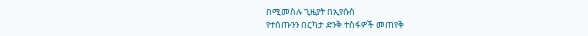በሚመስሉ ጊዜያት በኢየሱስ
የተሰጡንን በርካታ ድንቅ ተስፋዎች መጠየቅ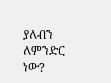ያለብን ለምንድር ነው?